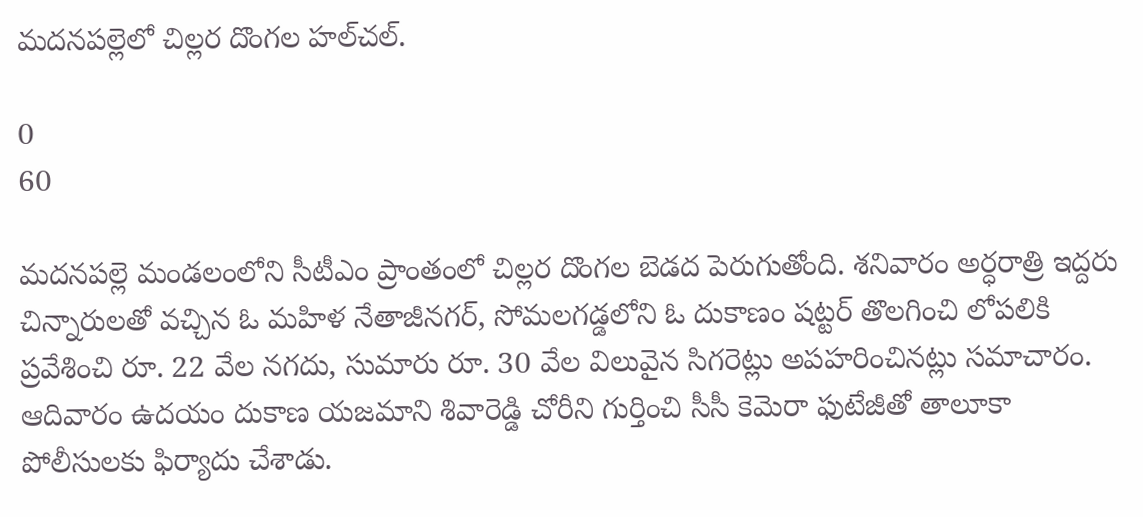మదనపల్లెలో చిల్లర దొంగల హల్‌చల్.

0
60

మదనపల్లె మండలంలోని సీటీఎం ప్రాంతంలో చిల్లర దొంగల బెడద పెరుగుతోంది. శనివారం అర్ధరాత్రి ఇద్దరు చిన్నారులతో వచ్చిన ఓ మహిళ నేతాజీనగర్, సోమలగడ్డలోని ఓ దుకాణం షట్టర్ తొలగించి లోపలికి ప్రవేశించి రూ. 22 వేల నగదు, సుమారు రూ. 30 వేల విలువైన సిగరెట్లు అపహరించినట్లు సమాచారం. ఆదివారం ఉదయం దుకాణ యజమాని శివారెడ్డి చోరీని గుర్తించి సీసీ కెమెరా ఫుటేజీతో తాలూకా పోలీసులకు ఫిర్యాదు చేశాడు.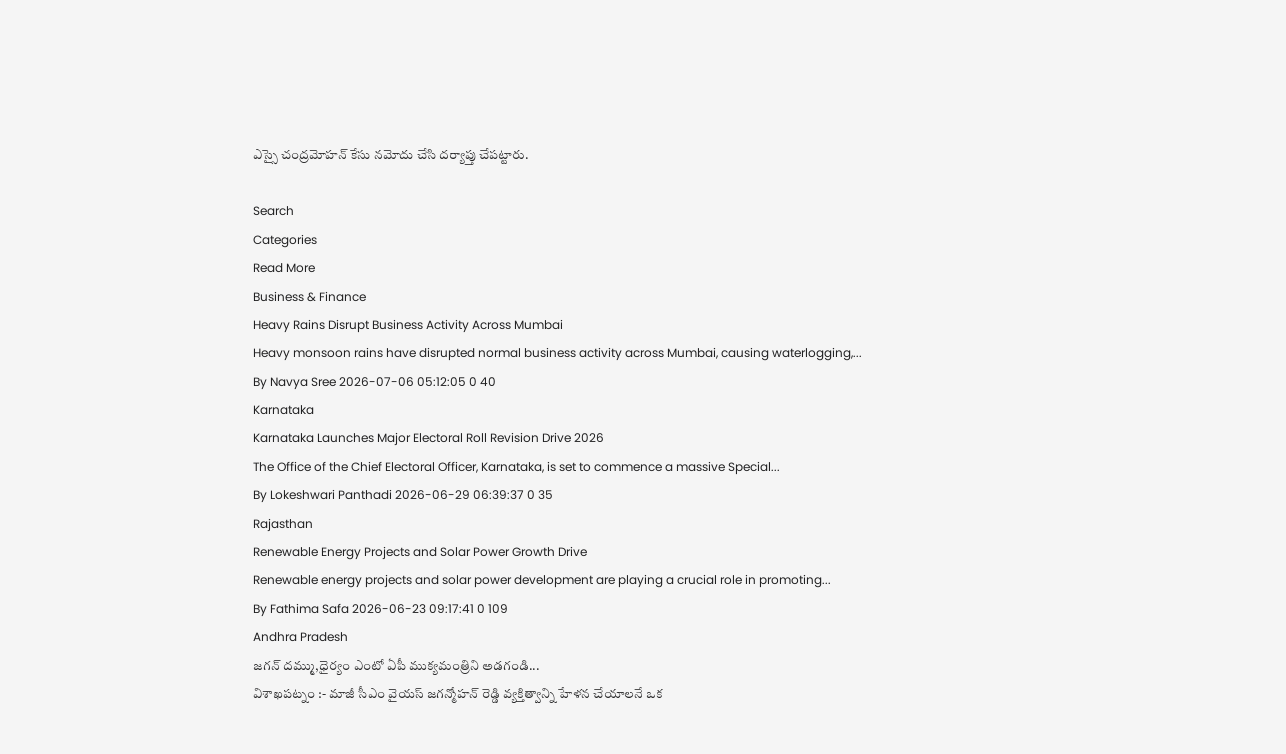ఎస్సై చంద్రమోహన్ కేసు నమోదు చేసి దర్యాప్తు చేపట్టారు.

Search
Categories
Read More
Business & Finance
Heavy Rains Disrupt Business Activity Across Mumbai
Heavy monsoon rains have disrupted normal business activity across Mumbai, causing waterlogging,...
By Navya Sree 2026-07-06 05:12:05 0 40
Karnataka
Karnataka Launches Major Electoral Roll Revision Drive 2026
The Office of the Chief Electoral Officer, Karnataka, is set to commence a massive Special...
By Lokeshwari Panthadi 2026-06-29 06:39:37 0 35
Rajasthan
Renewable Energy Projects and Solar Power Growth Drive
Renewable energy projects and solar power development are playing a crucial role in promoting...
By Fathima Safa 2026-06-23 09:17:41 0 109
Andhra Pradesh
జగన్ దమ్ము,ధైర్యం ఎంటో ఏపీ ముక్యమంత్రిని అడగండి...
విశాఖపట్నం :- మాజీ సీఎం వైయస్ జగన్మోహన్ రెడ్డి వ్యక్తిత్వాన్ని హేళన చేయాలనే ఒక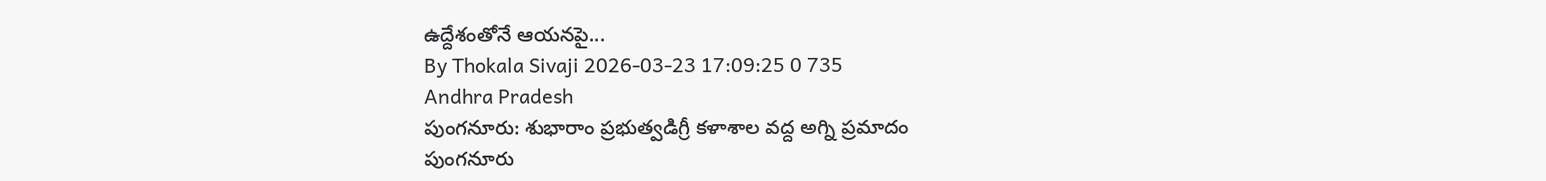ఉద్దేశంతోనే ఆయనపై...
By Thokala Sivaji 2026-03-23 17:09:25 0 735
Andhra Pradesh
పుంగనూరు: శుభారాం ప్రభుత్వడిగ్రీ కళాశాల వద్ద అగ్ని ప్రమాదం
పుంగనూరు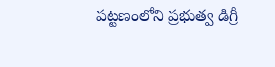పట్టణంలోని ప్రభుత్వ డిగ్రీ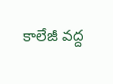కాలేజీ వద్ద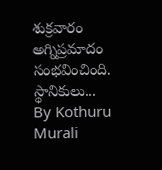శుక్రవారం అగ్నిప్రమాదం సంభవించింది. స్థానికులు...
By Kothuru Murali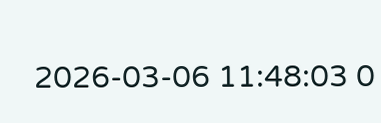2026-03-06 11:48:03 0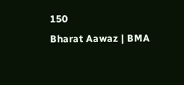150
Bharat Aawaz | BMA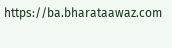https://ba.bharataawaz.com